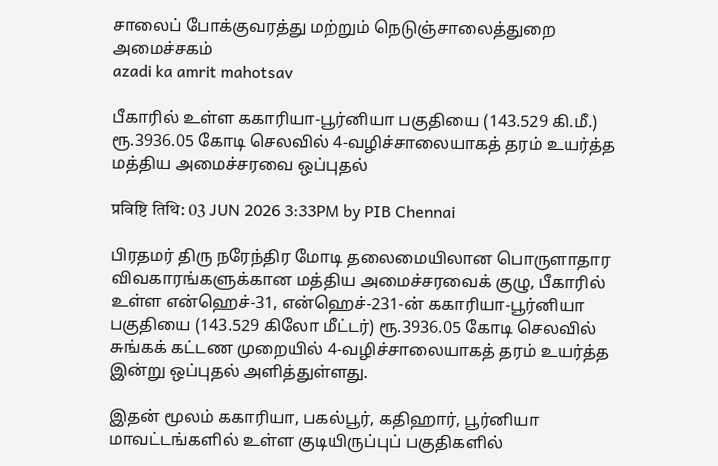சாலைப் போக்குவரத்து மற்றும் நெடுஞ்சாலைத்துறை அமைச்சகம்
azadi ka amrit mahotsav

பீகாரில் உள்ள ககாரியா-பூர்னியா பகுதியை (143.529 கி.மீ.) ரூ.3936.05 கோடி செலவில் 4-வழிச்சாலையாகத் தரம் உயர்த்த மத்திய அமைச்சரவை ஒப்புதல்

प्रविष्टि तिथि: 03 JUN 2026 3:33PM by PIB Chennai

பிரதமர் திரு நரேந்திர மோடி தலைமையிலான பொருளாதார விவகாரங்களுக்கான மத்திய அமைச்சரவைக் குழு, பீகாரில் உள்ள என்ஹெச்-31, என்ஹெச்-231-ன் ககாரியா-பூர்னியா பகுதியை (143.529 கிலோ மீட்டர்) ரூ.3936.05 கோடி செலவில் சுங்கக் கட்டண முறையில் 4-வழிச்சாலையாகத் தரம் உயர்த்த இன்று ஒப்புதல் அளித்துள்ளது.

இதன் மூலம் ககாரியா, பகல்பூர், கதிஹார், பூர்னியா மாவட்டங்களில் உள்ள குடியிருப்புப் பகுதிகளில்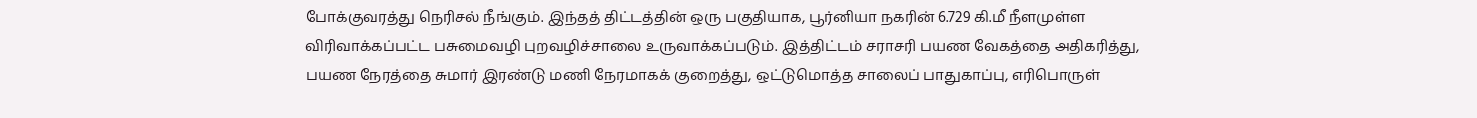போக்குவரத்து நெரிசல் நீங்கும். இந்தத் திட்டத்தின் ஒரு பகுதியாக, பூர்னியா நகரின் 6.729 கி.மீ நீளமுள்ள விரிவாக்கப்பட்ட பசுமைவழி புறவழிச்சாலை உருவாக்கப்படும். இத்திட்டம் சராசரி பயண வேகத்தை அதிகரித்து, பயண நேரத்தை சுமார் இரண்டு மணி நேரமாகக் குறைத்து, ஒட்டுமொத்த சாலைப் பாதுகாப்பு, எரிபொருள்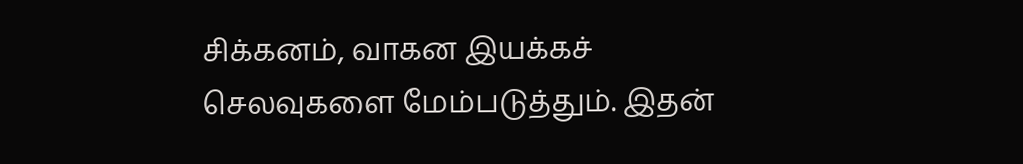சிக்கனம், வாகன இயக்கச் செலவுகளை மேம்படுத்தும். இதன்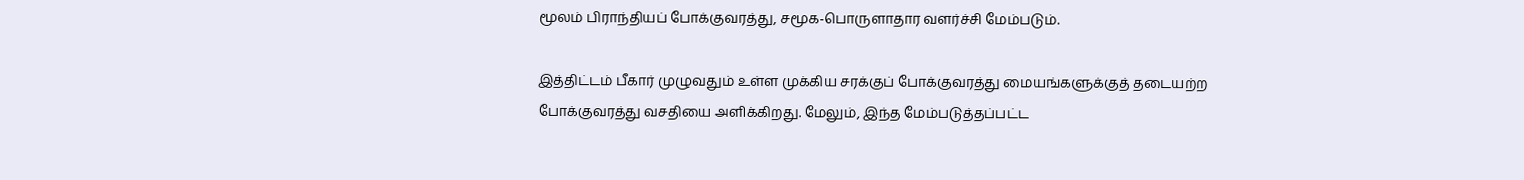மூலம் பிராந்தியப் போக்குவரத்து, சமூக-பொருளாதார வளர்ச்சி மேம்படும்.

இத்திட்டம் பீகார் முழுவதும் உள்ள முக்கிய சரக்குப் போக்குவரத்து மையங்களுக்குத் தடையற்ற போக்குவரத்து வசதியை அளிக்கிறது. மேலும், இந்த மேம்படுத்தப்பட்ட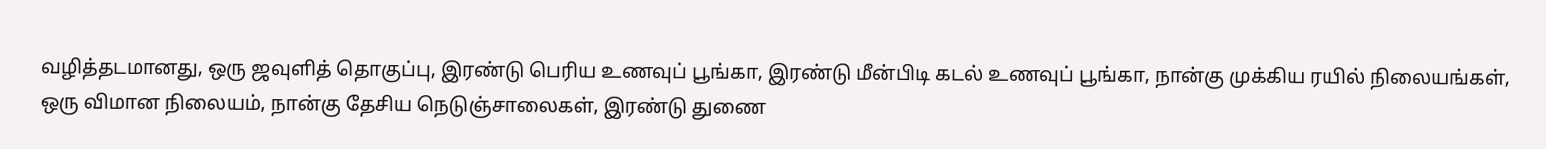வழித்தடமானது, ஒரு ஜவுளித் தொகுப்பு, இரண்டு பெரிய உணவுப் பூங்கா, இரண்டு மீன்பிடி கடல் உணவுப் பூங்கா, நான்கு முக்கிய ரயில் நிலையங்கள், ஒரு விமான நிலையம், நான்கு தேசிய நெடுஞ்சாலைகள், இரண்டு துணை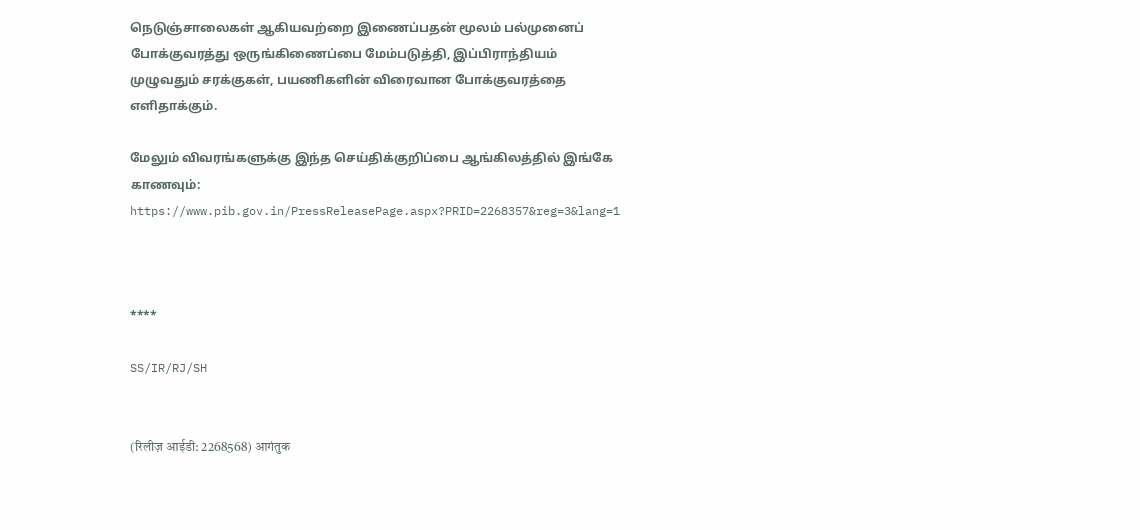நெடுஞ்சாலைகள் ஆகியவற்றை இணைப்பதன் மூலம் பல்முனைப் போக்குவரத்து ஒருங்கிணைப்பை மேம்படுத்தி, இப்பிராந்தியம் முழுவதும் சரக்குகள், பயணிகளின் விரைவான போக்குவரத்தை எளிதாக்கும்.

மேலும் விவரங்களுக்கு இந்த செய்திக்குறிப்பை ஆங்கிலத்தில் இங்கே காணவும்: https://www.pib.gov.in/PressReleasePage.aspx?PRID=2268357&reg=3&lang=1



****

SS/IR/RJ/SH


(रिलीज़ आईडी: 2268568) आगंतुक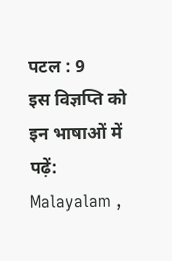पटल : 9
इस विज्ञप्ति को इन भाषाओं में पढ़ें: Malayalam ,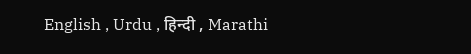English , Urdu , हिन्दी , Marathi